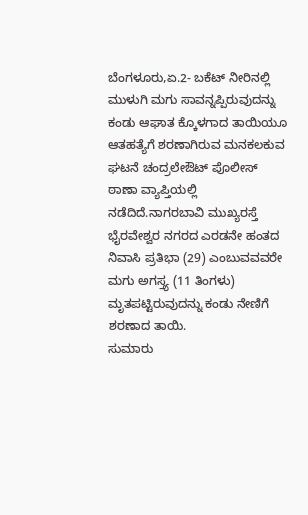ಬೆಂಗಳೂರು,ಏ.2- ಬಕೆಟ್ ನೀರಿನಲ್ಲಿ ಮುಳುಗಿ ಮಗು ಸಾವನ್ನಪ್ಪಿರುವುದನ್ನು ಕಂಡು ಆಘಾತ ಕ್ಕೊಳಗಾದ ತಾಯಿಯೂ ಆತಹತ್ಯೆಗೆ ಶರಣಾಗಿರುವ ಮನಕಲಕುವ ಘಟನೆ ಚಂದ್ರಲೇಔಟ್ ಪೊಲೀಸ್ ಠಾಣಾ ವ್ಯಾಪ್ತಿಯಲ್ಲಿ ನಡೆದಿದೆ.ನಾಗರಬಾವಿ ಮುಖ್ಯರಸ್ತೆ ಭೈರವೇಶ್ವರ ನಗರದ ಎರಡನೇ ಹಂತದ ನಿವಾಸಿ ಪ್ರತಿಭಾ (29) ಎಂಬುವವವರೇ ಮಗು ಅಗಸ್ತ್ಯ (11 ತಿಂಗಳು) ಮೃತಪಟ್ಟಿರುವುದನ್ನು ಕಂಡು ನೇಣಿಗೆ ಶರಣಾದ ತಾಯಿ.
ಸುಮಾರು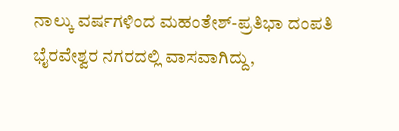ನಾಲ್ಕು ವರ್ಷಗಳಿಂದ ಮಹಂತೇಶ್-ಪ್ರತಿಭಾ ದಂಪತಿ ಭೈರವೇಶ್ವರ ನಗರದಲ್ಲಿ ವಾಸವಾಗಿದ್ದು,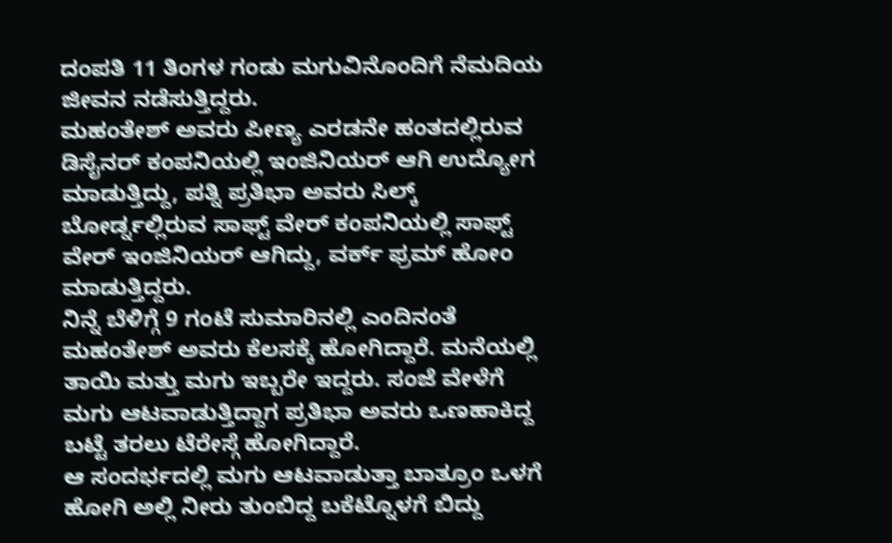ದಂಪತಿ 11 ತಿಂಗಳ ಗಂಡು ಮಗುವಿನೊಂದಿಗೆ ನೆಮದಿಯ ಜೀವನ ನಡೆಸುತ್ತಿದ್ದರು.
ಮಹಂತೇಶ್ ಅವರು ಪೀಣ್ಯ ಎರಡನೇ ಹಂತದಲ್ಲಿರುವ ಡಿಸೈನರ್ ಕಂಪನಿಯಲ್ಲಿ ಇಂಜಿನಿಯರ್ ಆಗಿ ಉದ್ಯೋಗ ಮಾಡುತ್ತಿದ್ದು, ಪತ್ನಿ ಪ್ರತಿಭಾ ಅವರು ಸಿಲ್ಕ್ ಬೋರ್ಡ್ನಲ್ಲಿರುವ ಸಾಫ್ಟ್ ವೇರ್ ಕಂಪನಿಯಲ್ಲಿ ಸಾಫ್ಟ್ ವೇರ್ ಇಂಜಿನಿಯರ್ ಆಗಿದ್ದು, ವರ್ಕ್ ಫ್ರಮ್ ಹೋಂ ಮಾಡುತ್ತಿದ್ದರು.
ನಿನ್ನೆ ಬೆಳಿಗ್ಗೆ 9 ಗಂಟೆ ಸುಮಾರಿನಲ್ಲಿ ಎಂದಿನಂತೆ ಮಹಂತೇಶ್ ಅವರು ಕೆಲಸಕ್ಕೆ ಹೋಗಿದ್ದಾರೆ. ಮನೆಯಲ್ಲಿ ತಾಯಿ ಮತ್ತು ಮಗು ಇಬ್ಬರೇ ಇದ್ದರು. ಸಂಜೆ ವೇಳೆಗೆ ಮಗು ಆಟವಾಡುತ್ತಿದ್ದಾಗ ಪ್ರತಿಭಾ ಅವರು ಒಣಹಾಕಿದ್ದ ಬಟ್ಟೆ ತರಲು ಟೆರೇಸ್ಗೆ ಹೋಗಿದ್ದಾರೆ.
ಆ ಸಂದರ್ಭದಲ್ಲಿ ಮಗು ಆಟವಾಡುತ್ತಾ ಬಾತ್ರೂಂ ಒಳಗೆ ಹೋಗಿ ಅಲ್ಲಿ ನೀರು ತುಂಬಿದ್ದ ಬಕೆಟ್ನೊಳಗೆ ಬಿದ್ದು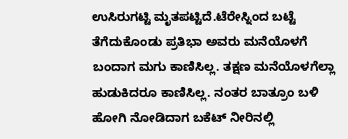ಉಸಿರುಗಟ್ಟಿ ಮೃತಪಟ್ಟಿದೆ.ಟೆರೇಸ್ನಿಂದ ಬಟ್ಟೆ ತೆಗೆದುಕೊಂಡು ಪ್ರತಿಭಾ ಅವರು ಮನೆಯೊಳಗೆ ಬಂದಾಗ ಮಗು ಕಾಣಿಸಿಲ್ಲ. ತಕ್ಷಣ ಮನೆಯೊಳಗೆಲ್ಲಾ ಹುಡುಕಿದರೂ ಕಾಣಿಸಿಲ್ಲ. ನಂತರ ಬಾತ್ರೂಂ ಬಳಿ ಹೋಗಿ ನೋಡಿದಾಗ ಬಕೆಟ್ ನೀರಿನಲ್ಲಿ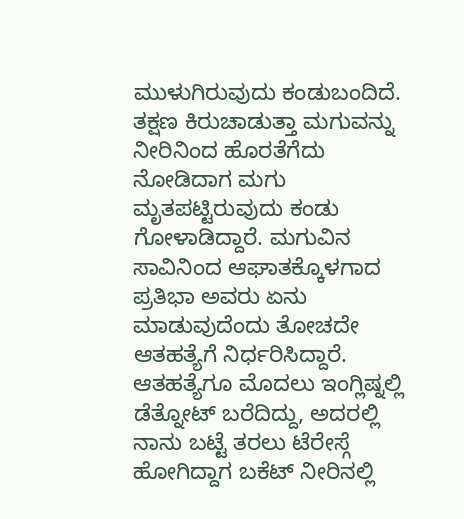ಮುಳುಗಿರುವುದು ಕಂಡುಬಂದಿದೆ.
ತಕ್ಷಣ ಕಿರುಚಾಡುತ್ತಾ ಮಗುವನ್ನು ನೀರಿನಿಂದ ಹೊರತೆಗೆದು ನೋಡಿದಾಗ ಮಗು ಮೃತಪಟ್ಟಿರುವುದು ಕಂಡು ಗೋಳಾಡಿದ್ದಾರೆ. ಮಗುವಿನ ಸಾವಿನಿಂದ ಆಘಾತಕ್ಕೊಳಗಾದ ಪ್ರತಿಭಾ ಅವರು ಏನು ಮಾಡುವುದೆಂದು ತೋಚದೇ ಆತಹತ್ಯೆಗೆ ನಿರ್ಧರಿಸಿದ್ದಾರೆ. ಆತಹತ್ಯೆಗೂ ಮೊದಲು ಇಂಗ್ಲಿಷ್ನಲ್ಲಿ ಡೆತ್ನೋಟ್ ಬರೆದಿದ್ದು, ಅದರಲ್ಲಿ ನಾನು ಬಟ್ಟೆ ತರಲು ಟೆರೇಸ್ಗೆ ಹೋಗಿದ್ದಾಗ ಬಕೆಟ್ ನೀರಿನಲ್ಲಿ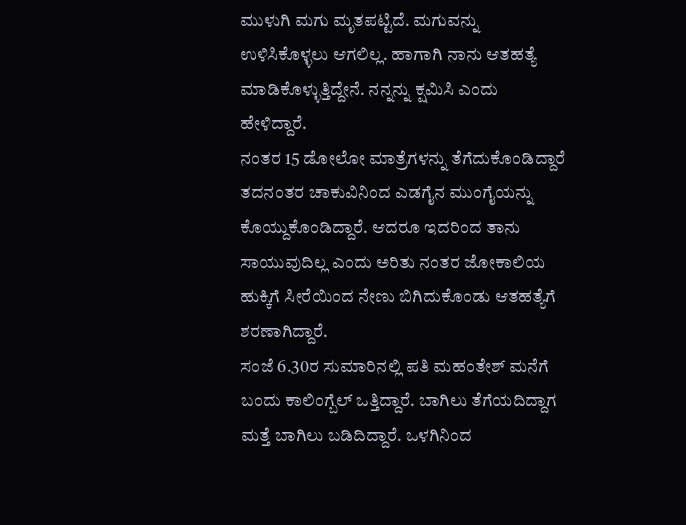ಮುಳುಗಿ ಮಗು ಮೃತಪಟ್ಟಿದೆ. ಮಗುವನ್ನು ಉಳಿಸಿಕೊಳ್ಳಲು ಆಗಲಿಲ್ಲ. ಹಾಗಾಗಿ ನಾನು ಆತಹತ್ಯೆ ಮಾಡಿಕೊಳ್ಳುತ್ತಿದ್ದೇನೆ. ನನ್ನನ್ನು ಕ್ಷಮಿಸಿ ಎಂದು ಹೇಳಿದ್ದಾರೆ.
ನಂತರ 15 ಡೋಲೋ ಮಾತ್ರೆಗಳನ್ನು ತೆಗೆದುಕೊಂಡಿದ್ದಾರೆ ತದನಂತರ ಚಾಕುವಿನಿಂದ ಎಡಗೈನ ಮುಂಗೈಯನ್ನು ಕೊಯ್ದುಕೊಂಡಿದ್ದಾರೆ. ಆದರೂ ಇದರಿಂದ ತಾನು ಸಾಯುವುದಿಲ್ಲ ಎಂದು ಅರಿತು ನಂತರ ಜೋಕಾಲಿಯ ಹುಕ್ಕಿಗೆ ಸೀರೆಯಿಂದ ನೇಣು ಬಿಗಿದುಕೊಂಡು ಆತಹತ್ಯೆಗೆ ಶರಣಾಗಿದ್ದಾರೆ.
ಸಂಜೆ 6.30ರ ಸುಮಾರಿನಲ್ಲಿ ಪತಿ ಮಹಂತೇಶ್ ಮನೆಗೆ ಬಂದು ಕಾಲಿಂಗ್ಬೆಲ್ ಒತ್ತಿದ್ದಾರೆ. ಬಾಗಿಲು ತೆಗೆಯದಿದ್ದಾಗ ಮತ್ತೆ ಬಾಗಿಲು ಬಡಿದಿದ್ದಾರೆ. ಒಳಗಿನಿಂದ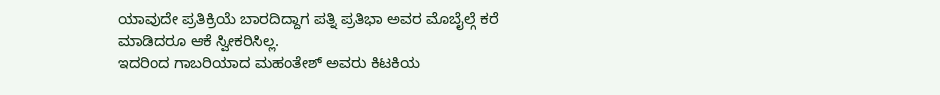ಯಾವುದೇ ಪ್ರತಿಕ್ರಿಯೆ ಬಾರದಿದ್ದಾಗ ಪತ್ನಿ ಪ್ರತಿಭಾ ಅವರ ಮೊಬೈಲ್ಗೆ ಕರೆ ಮಾಡಿದರೂ ಆಕೆ ಸ್ವೀಕರಿಸಿಲ್ಲ.
ಇದರಿಂದ ಗಾಬರಿಯಾದ ಮಹಂತೇಶ್ ಅವರು ಕಿಟಕಿಯ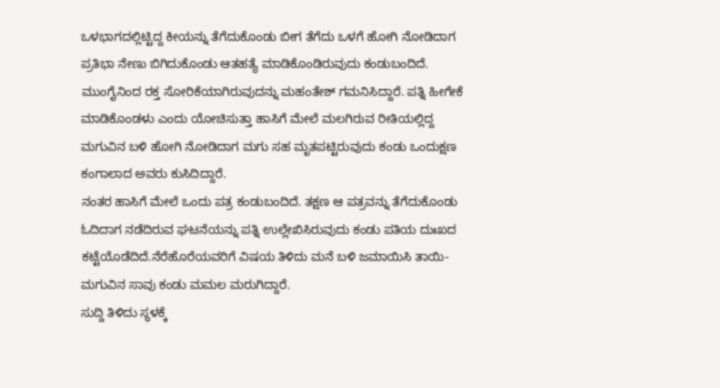ಒಳಭಾಗದಲ್ಲಿಟ್ಟಿದ್ದ ಕೀಯನ್ನು ತೆಗೆದುಕೊಂಡು ಬೀಗ ತೆಗೆದು ಒಳಗೆ ಹೋಗಿ ನೋಡಿದಾಗ ಪ್ರತಿಭಾ ನೇಣು ಬಿಗಿದುಕೊಂಡು ಆತಹತ್ಯೆ ಮಾಡಿಕೊಂಡಿರುವುದು ಕಂಡುಬಂದಿದೆ.
ಮುಂಗೈನಿಂದ ರಕ್ತ ಸೋರಿಕೆಯಾಗಿರುವುದನ್ನು ಮಹಂತೇಶ್ ಗಮನಿಸಿದ್ದಾರೆ. ಪತ್ನಿ ಹೀಗೇಕೆ ಮಾಡಿಕೊಂಡಳು ಎಂದು ಯೋಚಿಸುತ್ತಾ ಹಾಸಿಗೆ ಮೇಲೆ ಮಲಗಿರುವ ರೀತಿಯಲ್ಲಿದ್ದ ಮಗುವಿನ ಬಳಿ ಹೋಗಿ ನೋಡಿದಾಗ ಮಗು ಸಹ ಮೃತಪಟ್ಟಿರುವುದು ಕಂಡು ಒಂದುಕ್ಷಣ ಕಂಗಾಲಾದ ಅವರು ಕುಸಿದಿದ್ದಾರೆ.
ನಂತರ ಹಾಸಿಗೆ ಮೇಲೆ ಒಂದು ಪತ್ರ ಕಂಡುಬಂದಿದೆ. ತಕ್ಷಣ ಆ ಪತ್ರವನ್ನು ತೆಗೆದುಕೊಂಡು ಓದಿದಾಗ ನಡೆದಿರುವ ಘಟನೆಯನ್ನು ಪತ್ನಿ ಉಲ್ಲೇಖಿಸಿರುವುದು ಕಂಡು ಪತಿಯ ದುಃಖದ ಕಟ್ಟೆಯೊಡೆದಿದೆ.ನೆರೆಹೊರೆಯವರಿಗೆ ವಿಷಯ ತಿಳಿದು ಮನೆ ಬಳಿ ಜಮಾಯಿಸಿ ತಾಯಿ-ಮಗುವಿನ ಸಾವು ಕಂಡು ಮಮಲ ಮರುಗಿದ್ದಾರೆ.
ಸುದ್ದಿ ತಿಳಿದು ಸ್ಥಳಕ್ಕೆ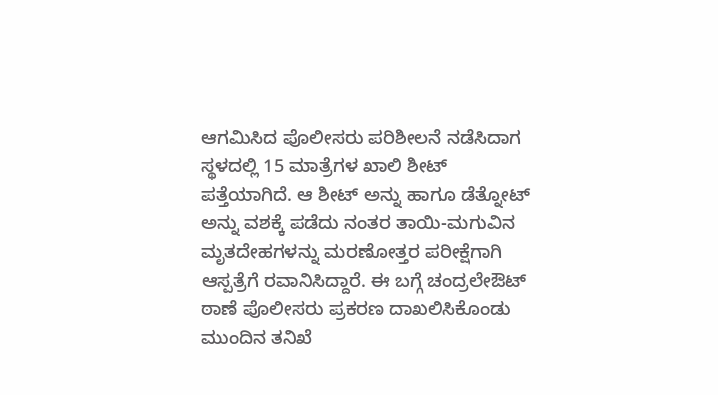ಆಗಮಿಸಿದ ಪೊಲೀಸರು ಪರಿಶೀಲನೆ ನಡೆಸಿದಾಗ ಸ್ಥಳದಲ್ಲಿ 15 ಮಾತ್ರೆಗಳ ಖಾಲಿ ಶೀಟ್ ಪತ್ತೆಯಾಗಿದೆ. ಆ ಶೀಟ್ ಅನ್ನು ಹಾಗೂ ಡೆತ್ನೋಟ್ ಅನ್ನು ವಶಕ್ಕೆ ಪಡೆದು ನಂತರ ತಾಯಿ-ಮಗುವಿನ ಮೃತದೇಹಗಳನ್ನು ಮರಣೋತ್ತರ ಪರೀಕ್ಷೆಗಾಗಿ ಆಸ್ಪತ್ರೆಗೆ ರವಾನಿಸಿದ್ದಾರೆ. ಈ ಬಗ್ಗೆ ಚಂದ್ರಲೇಔಟ್ ಠಾಣೆ ಪೊಲೀಸರು ಪ್ರಕರಣ ದಾಖಲಿಸಿಕೊಂಡು ಮುಂದಿನ ತನಿಖೆ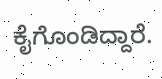ಕೈಗೊಂಡಿದ್ದಾರೆ.